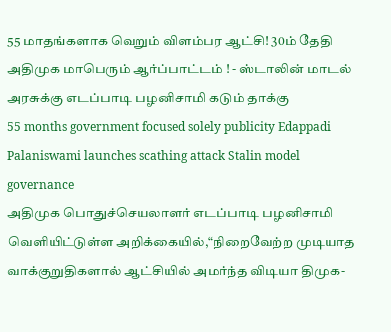55 மாதங்களாக வெறும் விளம்பர ஆட்சி! 30ம் தேதி அதிமுக மாபெரும் ஆர்ப்பாட்டம் ! - ஸ்டாலின் மாடல் அரசுக்கு எடப்பாடி பழனிசாமி கடும் தாக்கு
55 months government focused solely publicity Edappadi Palaniswami launches scathing attack Stalin model governance
அதிமுக பொதுச்செயலாளர் எடப்பாடி பழனிசாமி வெளியிட்டுள்ள அறிக்கையில்,“நிறைவேற்ற முடியாத வாக்குறுதிகளால் ஆட்சியில் அமர்ந்த விடியா திமுக-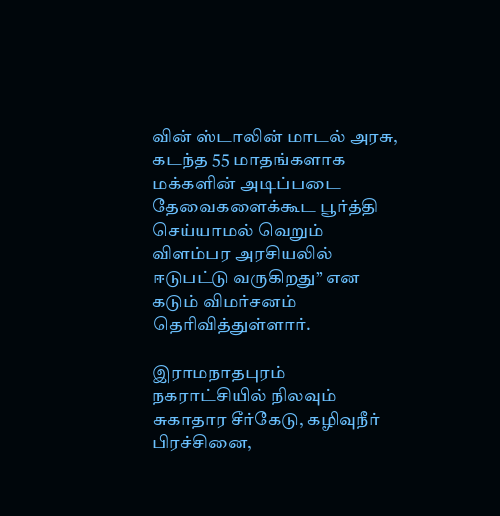வின் ஸ்டாலின் மாடல் அரசு, கடந்த 55 மாதங்களாக மக்களின் அடிப்படை தேவைகளைக்கூட பூர்த்தி செய்யாமல் வெறும் விளம்பர அரசியலில் ஈடுபட்டு வருகிறது” என கடும் விமர்சனம் தெரிவித்துள்ளார்.

இராமநாதபுரம் நகராட்சியில் நிலவும் சுகாதார சீர்கேடு, கழிவுநீர் பிரச்சினை,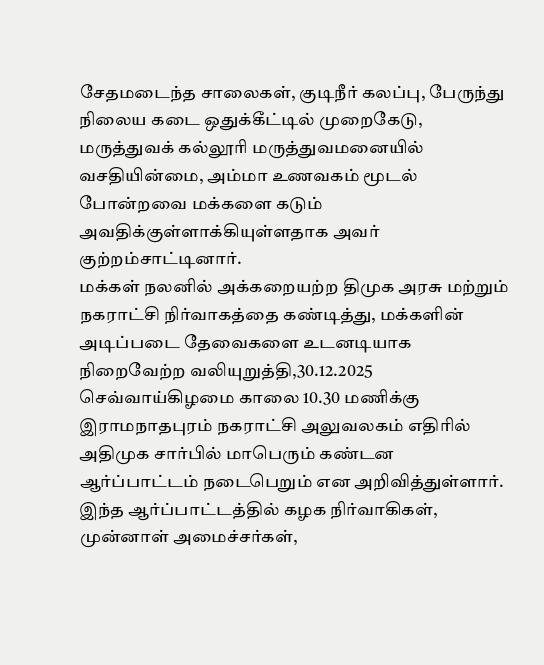சேதமடைந்த சாலைகள், குடிநீர் கலப்பு, பேருந்து நிலைய கடை ஒதுக்கீட்டில் முறைகேடு, மருத்துவக் கல்லூரி மருத்துவமனையில் வசதியின்மை, அம்மா உணவகம் மூடல் போன்றவை மக்களை கடும் அவதிக்குள்ளாக்கியுள்ளதாக அவர் குற்றம்சாட்டினார்.
மக்கள் நலனில் அக்கறையற்ற திமுக அரசு மற்றும் நகராட்சி நிர்வாகத்தை கண்டித்து, மக்களின் அடிப்படை தேவைகளை உடனடியாக நிறைவேற்ற வலியுறுத்தி,30.12.2025 செவ்வாய்கிழமை காலை 10.30 மணிக்கு இராமநாதபுரம் நகராட்சி அலுவலகம் எதிரில் அதிமுக சார்பில் மாபெரும் கண்டன ஆர்ப்பாட்டம் நடைபெறும் என அறிவித்துள்ளார்.
இந்த ஆர்ப்பாட்டத்தில் கழக நிர்வாகிகள், முன்னாள் அமைச்சர்கள்,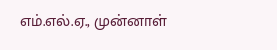எம்.எல்.ஏ., முன்னாள்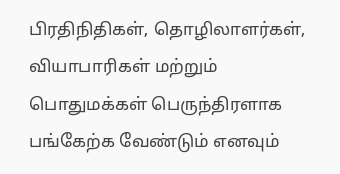பிரதிநிதிகள், தொழிலாளர்கள், வியாபாரிகள் மற்றும் பொதுமக்கள் பெருந்திரளாக பங்கேற்க வேண்டும் எனவும்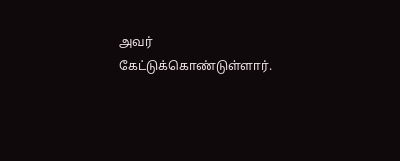அவர் கேட்டுக்கொண்டுள்ளார்.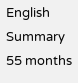English Summary
55 months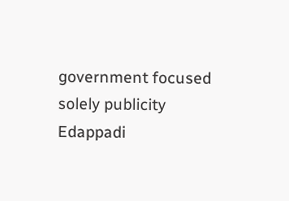government focused solely publicity Edappadi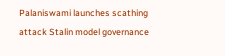Palaniswami launches scathing attack Stalin model governance